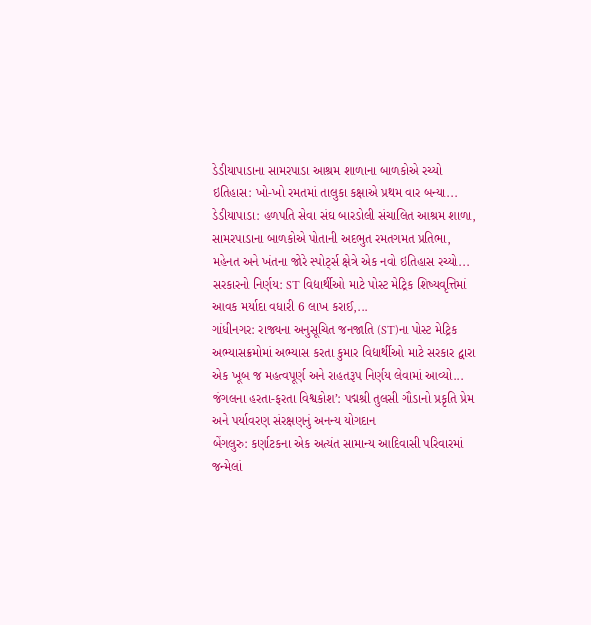ડેડીયાપાડાના સામરપાડા આશ્રમ શાળાના બાળકોએ રચ્યો ઇતિહાસ: ખો-ખો રમતમાં તાલુકા કક્ષાએ પ્રથમ વાર બન્યા...
ડેડીયાપાડા: હળપતિ સેવા સંઘ બારડોલી સંચાલિત આશ્રમ શાળા, સામરપાડાના બાળકોએ પોતાની અદભુત રમતગમત પ્રતિભા, મહેનત અને ખંતના જોરે સ્પોર્ટ્સ ક્ષેત્રે એક નવો ઇતિહાસ રચ્યો...
સરકારનો નિર્ણય: ST વિદ્યાર્થીઓ માટે પોસ્ટ મેટ્રિક શિષ્યવૃત્તિમાં આવક મર્યાદા વધારી 6 લાખ કરાઈ,...
ગાંધીનગર: રાજ્યના અનુસૂચિત જનજાતિ (ST)ના પોસ્ટ મેટ્રિક અભ્યાસક્રમોમાં અભ્યાસ કરતા કુમાર વિદ્યાર્થીઓ માટે સરકાર દ્વારા એક ખૂબ જ મહત્વપૂર્ણ અને રાહતરૂપ નિર્ણય લેવામાં આવ્યો...
જંગલના હરતા-ફરતા વિશ્વકોશ’: પદ્મશ્રી તુલસી ગૌડાનો પ્રકૃતિ પ્રેમ અને પર્યાવરણ સંરક્ષણનું અનન્ય યોગદાન
બેંગલુરુ: કર્ણાટકના એક અત્યંત સામાન્ય આદિવાસી પરિવારમાં જન્મેલાં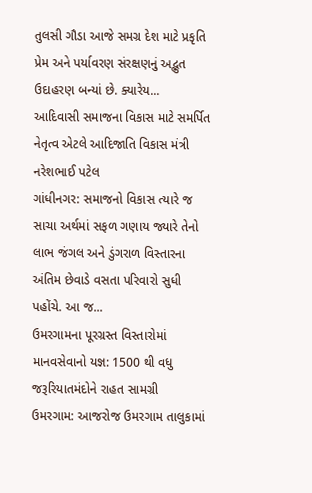તુલસી ગૌડા આજે સમગ્ર દેશ માટે પ્રકૃતિ પ્રેમ અને પર્યાવરણ સંરક્ષણનું અદ્ભુત ઉદાહરણ બન્યાં છે. ક્યારેય...
આદિવાસી સમાજના વિકાસ માટે સમર્પિત નેતૃત્વ એટલે આદિજાતિ વિકાસ મંત્રી નરેશભાઈ પટેલ
ગાંધીનગર: સમાજનો વિકાસ ત્યારે જ સાચા અર્થમાં સફળ ગણાય જ્યારે તેનો લાભ જંગલ અને ડુંગરાળ વિસ્તારના અંતિમ છેવાડે વસતા પરિવારો સુધી પહોંચે. આ જ...
ઉમરગામના પૂરગ્રસ્ત વિસ્તારોમાં માનવસેવાનો યજ્ઞ: 1500 થી વધુ જરૂરિયાતમંદોને રાહત સામગ્રી
ઉમરગામ: આજરોજ ઉમરગામ તાલુકામાં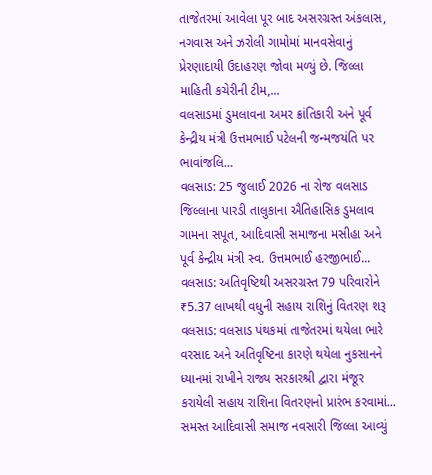તાજેતરમાં આવેલા પૂર બાદ અસરગ્રસ્ત અંકલાસ, નગવાસ અને ઝરોલી ગામોમાં માનવસેવાનું પ્રેરણાદાયી ઉદાહરણ જોવા મળ્યું છે. જિલ્લા માહિતી કચેરીની ટીમ,...
વલસાડમાં ડુમલાવના અમર ક્રાંતિકારી અને પૂર્વ કેન્દ્રીય મંત્રી ઉત્તમભાઈ પટેલની જન્મજયંતિ પર ભાવાંજલિ…
વલસાડ: 25 જુલાઈ 2026 ના રોજ વલસાડ જિલ્લાના પારડી તાલુકાના ઐતિહાસિક ડુમલાવ ગામના સપૂત, આદિવાસી સમાજના મસીહા અને પૂર્વ કેન્દ્રીય મંત્રી સ્વ. ઉત્તમભાઈ હરજીભાઈ...
વલસાડ: અતિવૃષ્ટિથી અસરગ્રસ્ત 79 પરિવારોને ₹5.37 લાખથી વધુની સહાય રાશિનું વિતરણ શરૂ
વલસાડ: વલસાડ પંથકમાં તાજેતરમાં થયેલા ભારે વરસાદ અને અતિવૃષ્ટિના કારણે થયેલા નુકસાનને ધ્યાનમાં રાખીને રાજ્ય સરકારશ્રી દ્વારા મંજૂર કરાયેલી સહાય રાશિના વિતરણનો પ્રારંભ કરવામાં...
સમસ્ત આદિવાસી સમાજ નવસારી જિલ્લા આવ્યું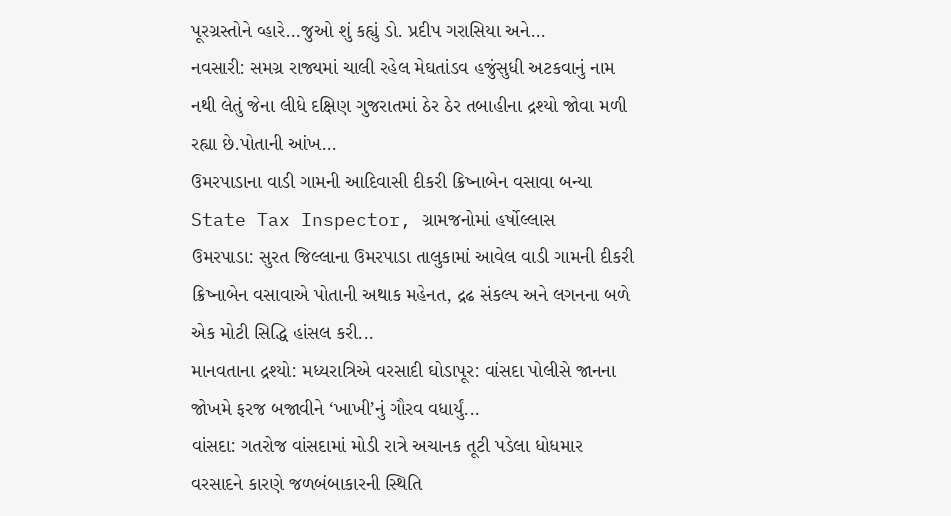પૂરગ્રસ્તોને વ્હારે…જુઓ શું કહ્યું ડો. પ્રદીપ ગરાસિયા અને...
નવસારી: સમગ્ર રાજ્યમાં ચાલી રહેલ મેઘતાંડવ હજુંસુધી અટકવાનું નામ નથી લેતું જેના લીધે દક્ષિણ ગુજરાતમાં ઠેર ઠેર તબાહીના દ્રશ્યો જોવા મળી રહ્યા છે.પોતાની આંખ...
ઉમરપાડાના વાડી ગામની આદિવાસી દીકરી ક્રિષ્નાબેન વસાવા બન્યા State Tax Inspector, ગ્રામજનોમાં હર્ષોલ્લાસ
ઉમરપાડા: સુરત જિલ્લાના ઉમરપાડા તાલુકામાં આવેલ વાડી ગામની દીકરી ક્રિષ્નાબેન વસાવાએ પોતાની અથાક મહેનત, દ્રઢ સંકલ્પ અને લગનના બળે એક મોટી સિદ્ધિ હાંસલ કરી...
માનવતાના દ્રશ્યો: મધ્યરાત્રિએ વરસાદી ઘોડાપૂર: વાંસદા પોલીસે જાનના જોખમે ફરજ બજાવીને ‘ખાખી’નું ગૌરવ વધાર્યું...
વાંસદા: ગતરોજ વાંસદામાં મોડી રાત્રે અચાનક તૂટી પડેલા ધોધમાર વરસાદને કારણે જળબંબાકારની સ્થિતિ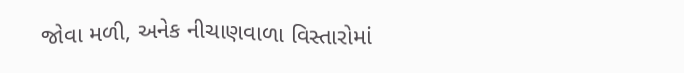જોવા મળી, અનેક નીચાણવાળા વિસ્તારોમાં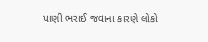પાણી ભરાઈ જવાના કારણે લોકો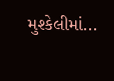મુશ્કેલીમાં...